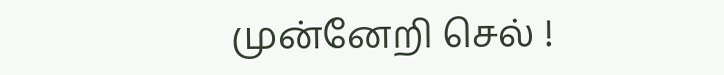முன்னேறி செல் !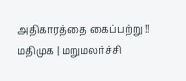அதிகாரத்தை கைப்பற்று !!
மதிமுக | மறுமலர்ச்சி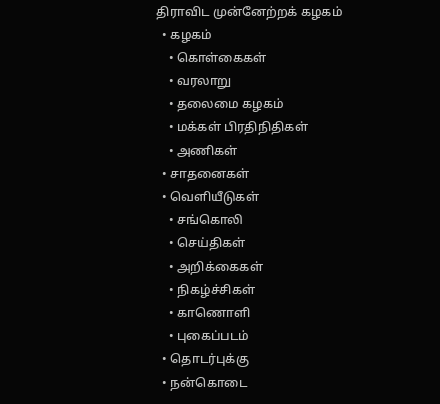திராவிட முன்னேற்றக் கழகம்
  • கழகம்
    • கொள்கைகள்
    • வரலாறு
    • தலைமை கழகம்
    • மக்கள் பிரதிநிதிகள்
    • அணிகள்
  • சாதனைகள்
  • வெளியீடுகள்
    • சங்கொலி
    • செய்திகள்
    • அறிக்கைகள்
    • நிகழ்ச்சிகள்
    • காணொளி
    • புகைப்படம்
  • தொடர்புக்கு
  • நன்கொடை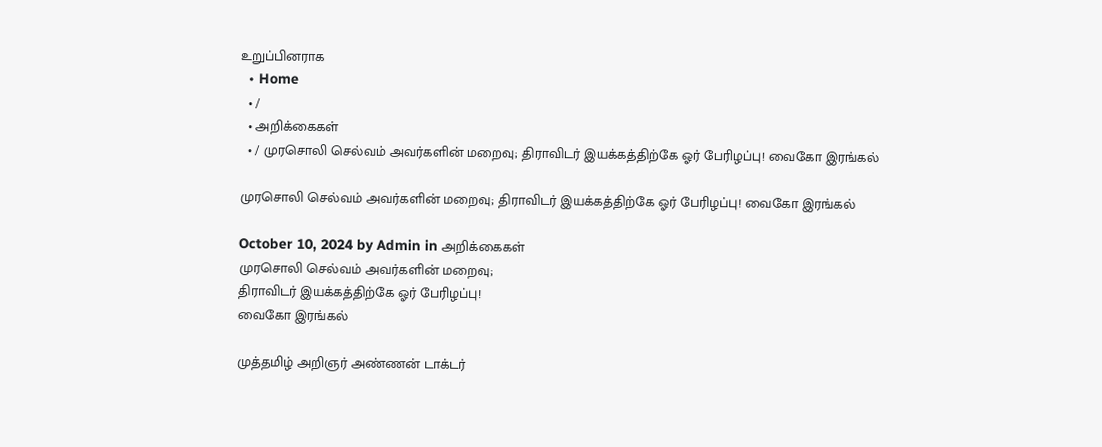உறுப்பினராக
  • Home
  • /
  • அறிக்கைகள்
  • / முரசொலி செல்வம் அவர்களின் மறைவு; திராவிடர் இயக்கத்திற்கே ஓர் பேரிழப்பு! வைகோ இரங்கல்

முரசொலி செல்வம் அவர்களின் மறைவு; திராவிடர் இயக்கத்திற்கே ஓர் பேரிழப்பு! வைகோ இரங்கல்

October 10, 2024 by Admin in அறிக்கைகள்
முரசொலி செல்வம் அவர்களின் மறைவு;
திராவிடர் இயக்கத்திற்கே ஓர் பேரிழப்பு!
வைகோ இரங்கல்

முத்தமிழ் அறிஞர் அண்ணன் டாக்டர்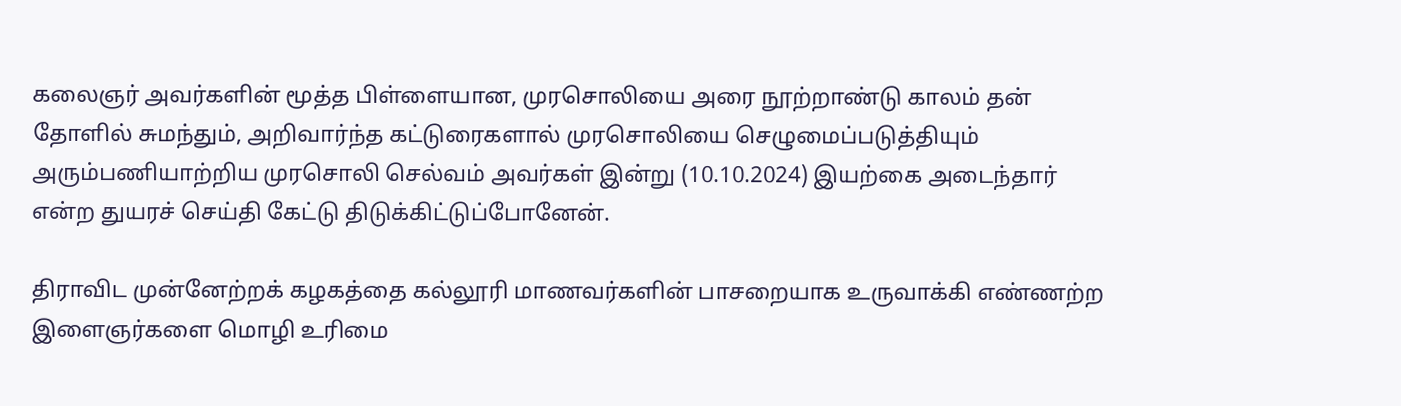கலைஞர் அவர்களின் மூத்த பிள்ளையான, முரசொலியை அரை நூற்றாண்டு காலம் தன் தோளில் சுமந்தும், அறிவார்ந்த கட்டுரைகளால் முரசொலியை செழுமைப்படுத்தியும் அரும்பணியாற்றிய முரசொலி செல்வம் அவர்கள் இன்று (10.10.2024) இயற்கை அடைந்தார் என்ற துயரச் செய்தி கேட்டு திடுக்கிட்டுப்போனேன்.

திராவிட முன்னேற்றக் கழகத்தை கல்லூரி மாணவர்களின் பாசறையாக உருவாக்கி எண்ணற்ற இளைஞர்களை மொழி உரிமை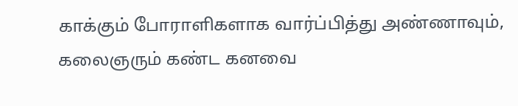காக்கும் போராளிகளாக வார்ப்பித்து அண்ணாவும், கலைஞரும் கண்ட கனவை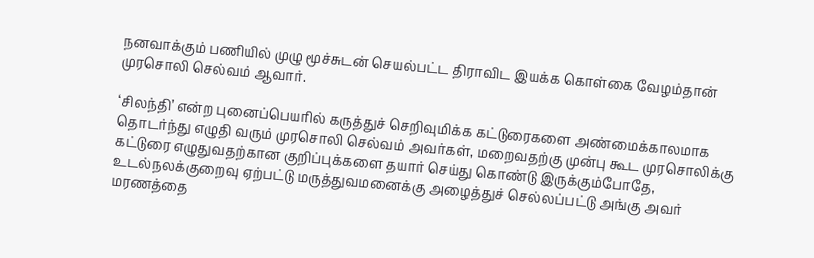நனவாக்கும் பணியில் முழு மூச்சுடன் செயல்பட்ட திராவிட இயக்க கொள்கை வேழம்தான் முரசொலி செல்வம் ஆவார்.

‘சிலந்தி’ என்ற புனைப்பெயரில் கருத்துச் செறிவுமிக்க கட்டுரைகளை அண்மைக்காலமாக தொடர்ந்து எழுதி வரும் முரசொலி செல்வம் அவர்கள், மறைவதற்கு முன்பு கூட முரசொலிக்கு கட்டுரை எழுதுவதற்கான குறிப்புக்களை தயார் செய்து கொண்டு இருக்கும்போதே, உடல்நலக்குறைவு ஏற்பட்டு மருத்துவமனைக்கு அழைத்துச் செல்லப்பட்டு அங்கு அவர் மரணத்தை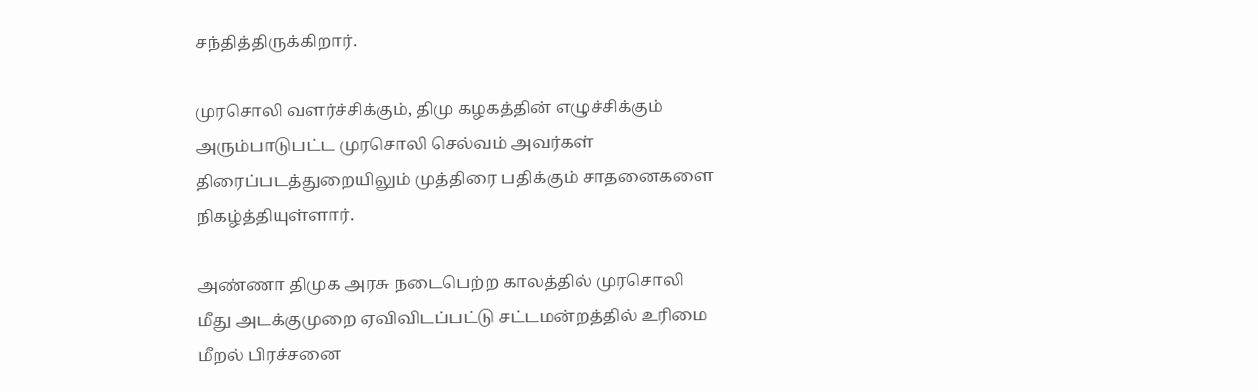சந்தித்திருக்கிறார்.

முரசொலி வளர்ச்சிக்கும், திமு கழகத்தின் எழுச்சிக்கும் அரும்பாடுபட்ட முரசொலி செல்வம் அவர்கள் திரைப்படத்துறையிலும் முத்திரை பதிக்கும் சாதனைகளை நிகழ்த்தியுள்ளார்.

அண்ணா திமுக அரசு நடைபெற்ற காலத்தில் முரசொலி மீது அடக்குமுறை ஏவிவிடப்பட்டு சட்டமன்றத்தில் உரிமை மீறல் பிரச்சனை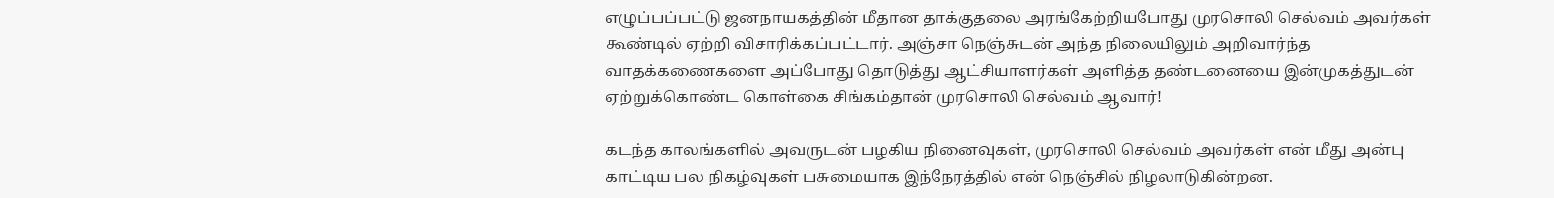எழுப்பப்பட்டு ஜனநாயகத்தின் மீதான தாக்குதலை அரங்கேற்றியபோது முரசொலி செல்வம் அவர்கள் கூண்டில் ஏற்றி விசாரிக்கப்பட்டார். அஞ்சா நெஞ்சுடன் அந்த நிலையிலும் அறிவார்ந்த வாதக்கணைகளை அப்போது தொடுத்து ஆட்சியாளர்கள் அளித்த தண்டனையை இன்முகத்துடன் ஏற்றுக்கொண்ட கொள்கை சிங்கம்தான் முரசொலி செல்வம் ஆவார்!

கடந்த காலங்களில் அவருடன் பழகிய நினைவுகள், முரசொலி செல்வம் அவர்கள் என் மீது அன்பு காட்டிய பல நிகழ்வுகள் பசுமையாக இந்நேரத்தில் என் நெஞ்சில் நிழலாடுகின்றன.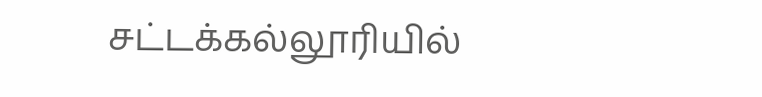சட்டக்கல்லூரியில்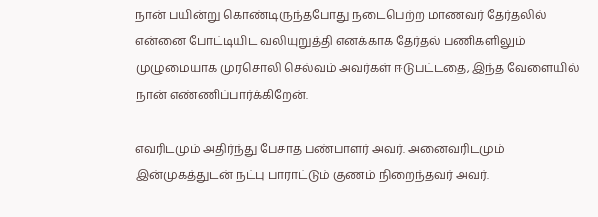நான் பயின்று கொண்டிருந்தபோது நடைபெற்ற மாணவர் தேர்தலில் என்னை போட்டியிட வலியுறுத்தி எனக்காக தேர்தல் பணிகளிலும் முழுமையாக முரசொலி செல்வம் அவர்கள் ஈடுபட்டதை, இந்த வேளையில் நான் எண்ணிப்பார்க்கிறேன்.

எவரிடமும் அதிர்ந்து பேசாத பண்பாளர் அவர். அனைவரிடமும் இன்முகத்துடன் நட்பு பாராட்டும் குணம் நிறைந்தவர் அவர்.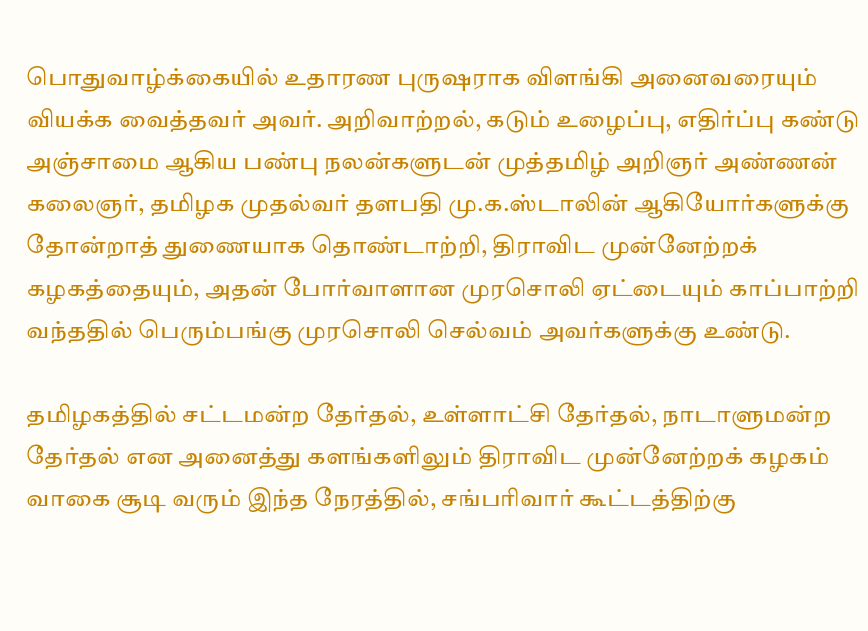பொதுவாழ்க்கையில் உதாரண புருஷராக விளங்கி அனைவரையும் வியக்க வைத்தவர் அவர். அறிவாற்றல், கடும் உழைப்பு, எதிர்ப்பு கண்டு அஞ்சாமை ஆகிய பண்பு நலன்களுடன் முத்தமிழ் அறிஞர் அண்ணன் கலைஞர், தமிழக முதல்வர் தளபதி மு.க.ஸ்டாலின் ஆகியோர்களுக்கு தோன்றாத் துணையாக தொண்டாற்றி, திராவிட முன்னேற்றக் கழகத்தையும், அதன் போர்வாளான முரசொலி ஏட்டையும் காப்பாற்றி வந்ததில் பெரும்பங்கு முரசொலி செல்வம் அவர்களுக்கு உண்டு.

தமிழகத்தில் சட்டமன்ற தேர்தல், உள்ளாட்சி தேர்தல், நாடாளுமன்ற தேர்தல் என அனைத்து களங்களிலும் திராவிட முன்னேற்றக் கழகம் வாகை சூடி வரும் இந்த நேரத்தில், சங்பரிவார் கூட்டத்திற்கு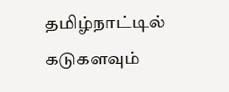தமிழ்நாட்டில் கடுகளவும்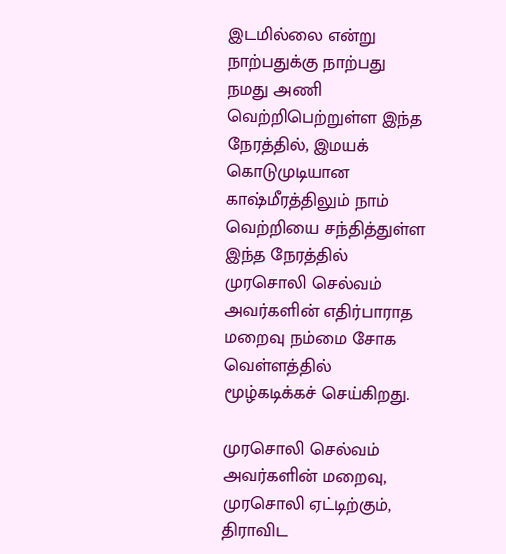இடமில்லை என்று நாற்பதுக்கு நாற்பது நமது அணி வெற்றிபெற்றுள்ள இந்த நேரத்தில், இமயக் கொடுமுடியான காஷ்மீரத்திலும் நாம் வெற்றியை சந்தித்துள்ள இந்த நேரத்தில் முரசொலி செல்வம் அவர்களின் எதிர்பாராத மறைவு நம்மை சோக வெள்ளத்தில் மூழ்கடிக்கச் செய்கிறது.

முரசொலி செல்வம் அவர்களின் மறைவு, முரசொலி ஏட்டிற்கும், திராவிட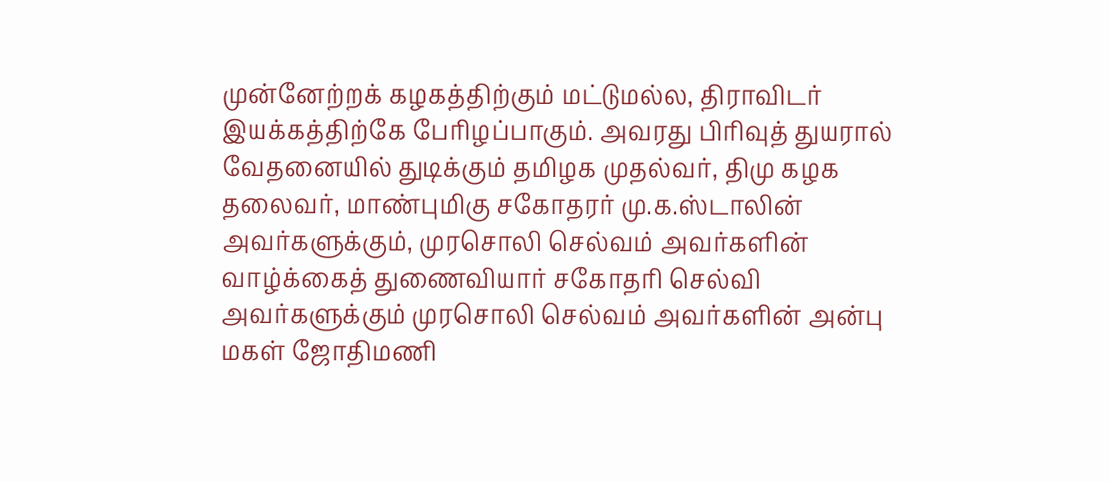முன்னேற்றக் கழகத்திற்கும் மட்டுமல்ல, திராவிடர் இயக்கத்திற்கே பேரிழப்பாகும். அவரது பிரிவுத் துயரால் வேதனையில் துடிக்கும் தமிழக முதல்வர், திமு கழக தலைவர், மாண்புமிகு சகோதரர் மு.க.ஸ்டாலின் அவர்களுக்கும், முரசொலி செல்வம் அவர்களின் வாழ்க்கைத் துணைவியார் சகோதரி செல்வி அவர்களுக்கும் முரசொலி செல்வம் அவர்களின் அன்பு மகள் ஜோதிமணி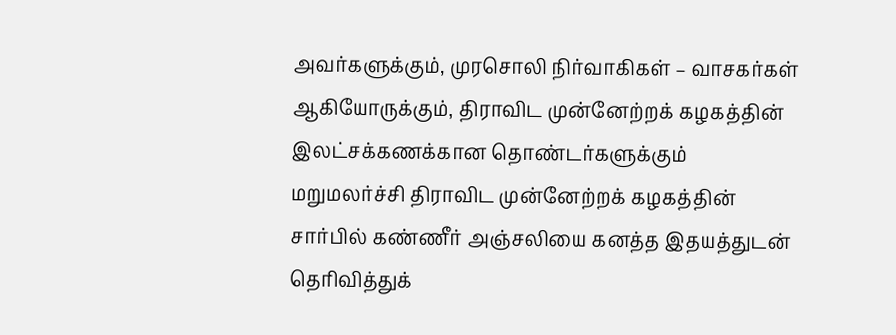அவர்களுக்கும், முரசொலி நிர்வாகிகள் – வாசகர்கள் ஆகியோருக்கும், திராவிட முன்னேற்றக் கழகத்தின் இலட்சக்கணக்கான தொண்டர்களுக்கும் மறுமலர்ச்சி திராவிட முன்னேற்றக் கழகத்தின் சார்பில் கண்ணீர் அஞ்சலியை கனத்த இதயத்துடன் தெரிவித்துக்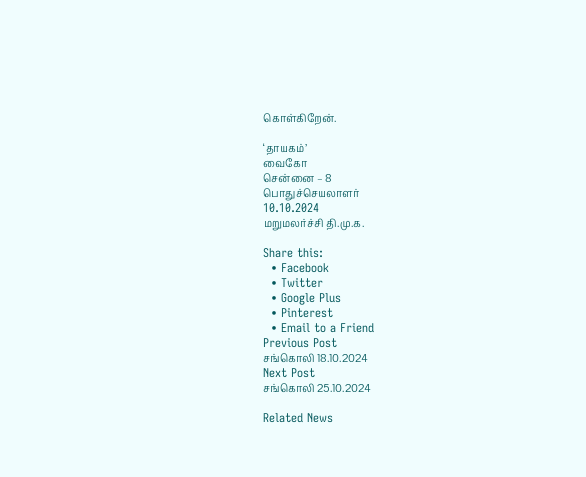கொள்கிறேன்.

‘தாயகம்’                                                                                                வைகோ
சென்னை – 8                                                                            பொதுச்செயலாளர்
10.10.2024                                                                                   மறுமலர்ச்சி தி.மு.க.

Share this:
  • Facebook
  • Twitter
  • Google Plus
  • Pinterest
  • Email to a Friend
Previous Post
சங்கொலி 18.10.2024
Next Post
சங்கொலி 25.10.2024

Related News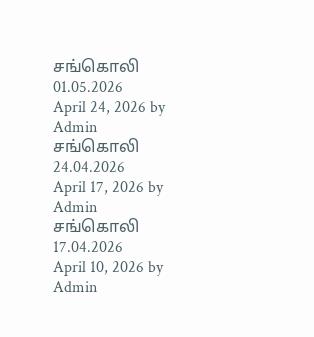சங்கொலி 01.05.2026
April 24, 2026 by Admin
சங்கொலி 24.04.2026
April 17, 2026 by Admin
சங்கொலி 17.04.2026
April 10, 2026 by Admin